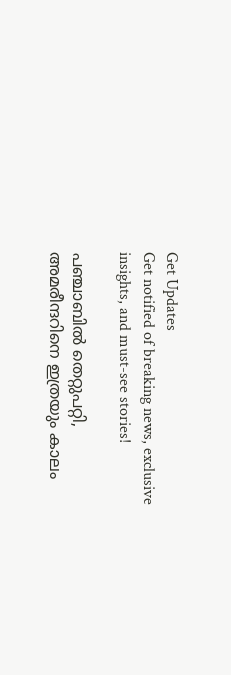Get Updates
Get notified of breaking news, exclusive insights, and must-see stories!

പഞ്ചാബില്‍ തെറ്റുപറ്റി, അമരീന്ദറിനെ ഇത്രയും കാലം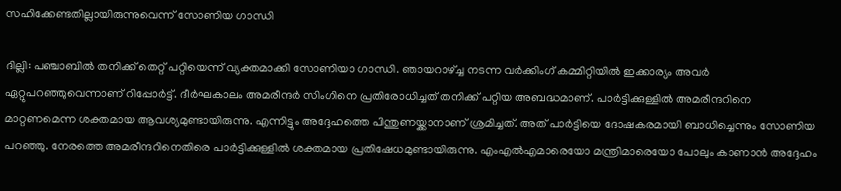സഹിക്കേണ്ടതില്ലായിരുന്നുവെന്ന് സോണിയ ഗാന്ധി

ദില്ലി: പഞ്ചാബില്‍ തനിക്ക് തെറ്റ് പറ്റിയെന്ന് വ്യക്തമാക്കി സോണിയാ ഗാന്ധി. ഞായറാഴ്ച്ച നടന്ന വര്‍ക്കിംഗ് കമ്മിറ്റിയില്‍ ഇക്കാര്യം അവര്‍ ഏറ്റുപറഞ്ഞുവെന്നാണ് റിപ്പോര്‍ട്ട്. ദീര്‍ഘകാലം അമരീന്ദര്‍ സിംഗിനെ പ്രതിരോധിച്ചത് തനിക്ക് പറ്റിയ അബദ്ധമാണ്. പാര്‍ട്ടിക്കുള്ളില്‍ അമരീന്ദറിനെ മാറ്റണമെന്ന ശക്തമായ ആവശ്യമുണ്ടായിരുന്നു. എന്നിട്ടും അദ്ദേഹത്തെ പിന്തുണയ്ക്കാനാണ് ശ്രമിച്ചത്. അത് പാര്‍ട്ടിയെ ദോഷകരമായി ബാധിച്ചെന്നും സോണിയ പറഞ്ഞു. നേരത്തെ അമരീന്ദറിനെതിരെ പാര്‍ട്ടിക്കുള്ളില്‍ ശക്തമായ പ്രതിഷേധമുണ്ടായിരുന്നു. എംഎല്‍എമാരെയോ മന്ത്രിമാരെയോ പോലും കാണാന്‍ അദ്ദേഹം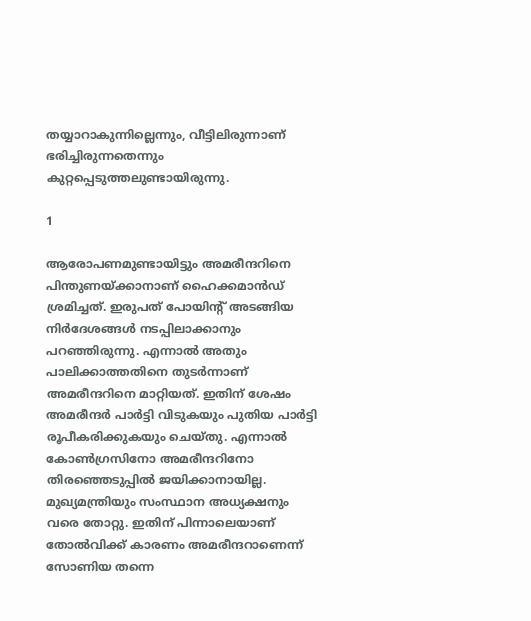തയ്യാറാകുന്നില്ലെന്നും, വീട്ടിലിരുന്നാണ് ഭരിച്ചിരുന്നതെന്നും കുറ്റപ്പെടുത്തലുണ്ടായിരുന്നു.

1

ആരോപണമുണ്ടായിട്ടും അമരീന്ദറിനെ പിന്തുണയ്ക്കാനാണ് ഹൈക്കമാന്‍ഡ് ശ്രമിച്ചത്. ഇരുപത് പോയിന്റ് അടങ്ങിയ നിര്‍ദേശങ്ങള്‍ നടപ്പിലാക്കാനും പറഞ്ഞിരുന്നു. എന്നാല്‍ അതും പാലിക്കാത്തതിനെ തുടര്‍ന്നാണ് അമരീന്ദറിനെ മാറ്റിയത്. ഇതിന് ശേഷം അമരീന്ദര്‍ പാര്‍ട്ടി വിടുകയും പുതിയ പാര്‍ട്ടി രൂപീകരിക്കുകയും ചെയ്തു. എന്നാല്‍ കോണ്‍ഗ്രസിനോ അമരീന്ദറിനോ തിരഞ്ഞെടുപ്പില്‍ ജയിക്കാനായില്ല. മുഖ്യമന്ത്രിയും സംസ്ഥാന അധ്യക്ഷനും വരെ തോറ്റു. ഇതിന് പിന്നാലെയാണ് തോല്‍വിക്ക് കാരണം അമരീന്ദറാണെന്ന് സോണിയ തന്നെ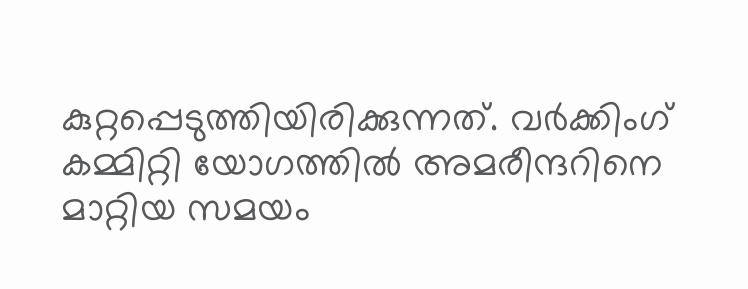കുറ്റപ്പെടുത്തിയിരിക്കുന്നത്. വര്‍ക്കിംഗ് കമ്മിറ്റി യോഗത്തില്‍ അമരീന്ദറിനെ മാറ്റിയ സമയം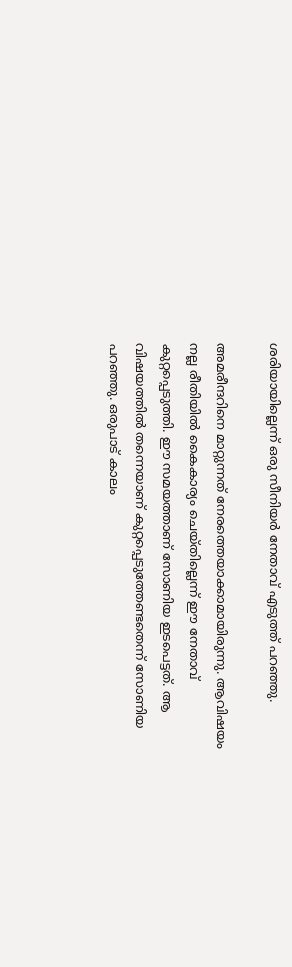ശരിയായില്ലെന്ന് ഒരു സീനിയര്‍ നേതാവ് എടുത്ത് പറഞ്ഞു.

അമരീന്ദറിനെ മാറ്റുന്നത് നേരത്തെയാക്കാമായിരുന്നു. ആവിഷയം നല്ല രീതിയില്‍ കൈകാര്യം ചെയ്തില്ലെന്ന് ഈ നേതാവ് കുറ്റപ്പെടുത്തി. ഈ സമയത്താണ് സോണിയ ഇടപെട്ടത്. ആ വിഷയത്തില്‍ തന്നെയാണ് കുറ്റപ്പെടുത്തേണ്ടതെന്ന് സോണിയ പറഞ്ഞു. ഒരുപാട് കാലം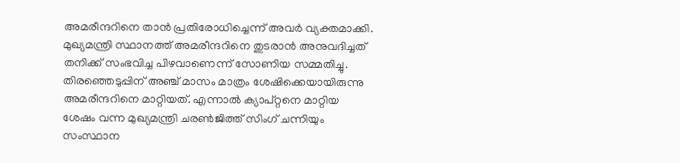അമരീന്ദറിനെ താന്‍ പ്രതിരോധിച്ചെന്ന് അവര്‍ വ്യക്തമാക്കി. മുഖ്യമന്ത്രി സ്ഥാനത്ത് അമരീന്ദറിനെ തുടരാന്‍ അനുവദിച്ചത് തനിക്ക് സംഭവിച്ച പിഴവാണെന്ന് സോണിയ സമ്മതിച്ചു. തിരഞ്ഞെടുപ്പിന് അഞ്ച് മാസം മാത്രം ശേഷിക്കെയായിരുന്നു അമരീന്ദറിനെ മാറ്റിയത്. എന്നാല്‍ ക്യാപ്റ്റനെ മാറ്റിയ ശേഷം വന്ന മുഖ്യമന്ത്രി ചരണ്‍ജിത്ത് സിംഗ് ചന്നിയും സംസ്ഥാന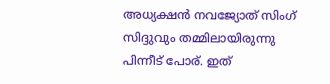അധ്യക്ഷന്‍ നവജ്യോത് സിംഗ് സിദ്ദുവും തമ്മിലായിരുന്നു പിന്നീട് പോര്. ഇത്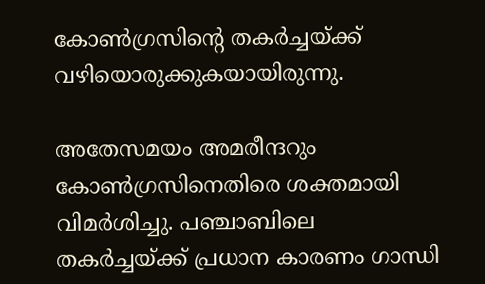കോണ്‍ഗ്രസിന്റെ തകര്‍ച്ചയ്ക്ക് വഴിയൊരുക്കുകയായിരുന്നു.

അതേസമയം അമരീന്ദറും കോണ്‍ഗ്രസിനെതിരെ ശക്തമായി വിമര്‍ശിച്ചു. പഞ്ചാബിലെ തകര്‍ച്ചയ്ക്ക് പ്രധാന കാരണം ഗാന്ധി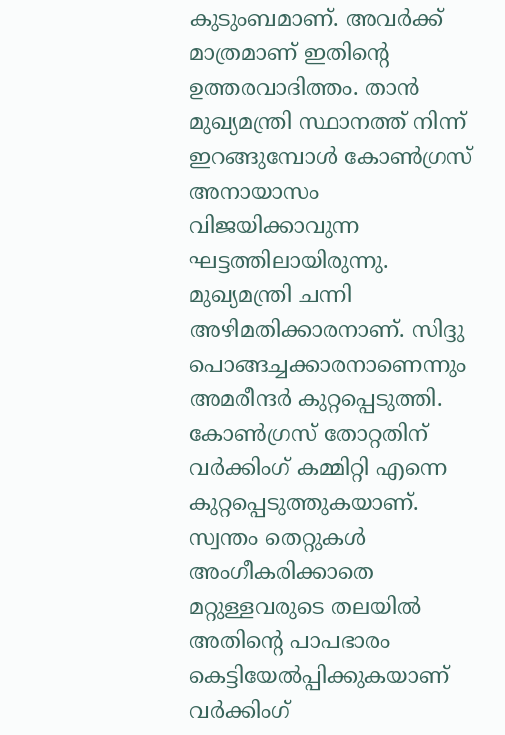കുടുംബമാണ്. അവര്‍ക്ക് മാത്രമാണ് ഇതിന്റെ ഉത്തരവാദിത്തം. താന്‍ മുഖ്യമന്ത്രി സ്ഥാനത്ത് നിന്ന് ഇറങ്ങുമ്പോള്‍ കോണ്‍ഗ്രസ് അനായാസം വിജയിക്കാവുന്ന ഘട്ടത്തിലായിരുന്നു. മുഖ്യമന്ത്രി ചന്നി അഴിമതിക്കാരനാണ്. സിദ്ദു പൊങ്ങച്ചക്കാരനാണെന്നും അമരീന്ദര്‍ കുറ്റപ്പെടുത്തി. കോണ്‍ഗ്രസ് തോറ്റതിന് വര്‍ക്കിംഗ് കമ്മിറ്റി എന്നെ കുറ്റപ്പെടുത്തുകയാണ്. സ്വന്തം തെറ്റുകള്‍ അംഗീകരിക്കാതെ മറ്റുള്ളവരുടെ തലയില്‍ അതിന്റെ പാപഭാരം കെട്ടിയേല്‍പ്പിക്കുകയാണ് വര്‍ക്കിംഗ്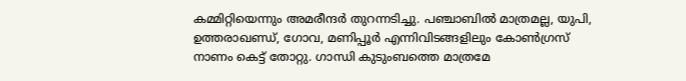കമ്മിറ്റിയെന്നും അമരീന്ദര്‍ തുറന്നടിച്ചു. പഞ്ചാബില്‍ മാത്രമല്ല, യുപി, ഉത്തരാഖണ്ഡ്, ഗോവ, മണിപ്പൂര്‍ എന്നിവിടങ്ങളിലും കോണ്‍ഗ്രസ് നാണം കെട്ട് തോറ്റു. ഗാന്ധി കുടുംബത്തെ മാത്രമേ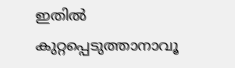ഇതില്‍ കുറ്റപ്പെടുത്താനാവൂ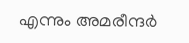എന്നും അമരീന്ദര്‍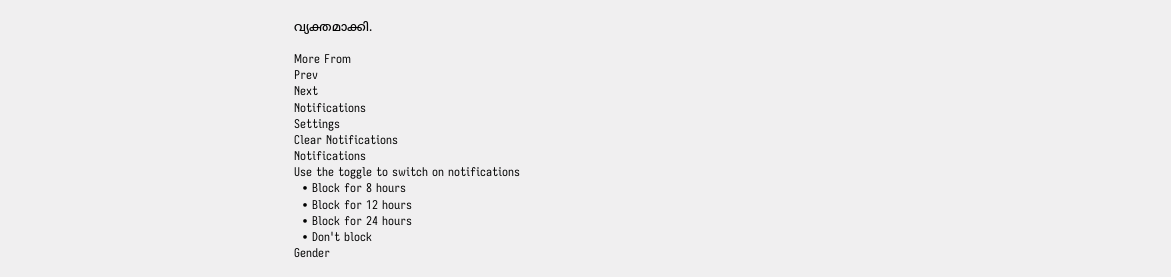വ്യക്തമാക്കി.

More From
Prev
Next
Notifications
Settings
Clear Notifications
Notifications
Use the toggle to switch on notifications
  • Block for 8 hours
  • Block for 12 hours
  • Block for 24 hours
  • Don't block
Gender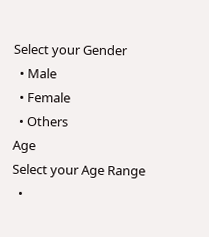Select your Gender
  • Male
  • Female
  • Others
Age
Select your Age Range
  •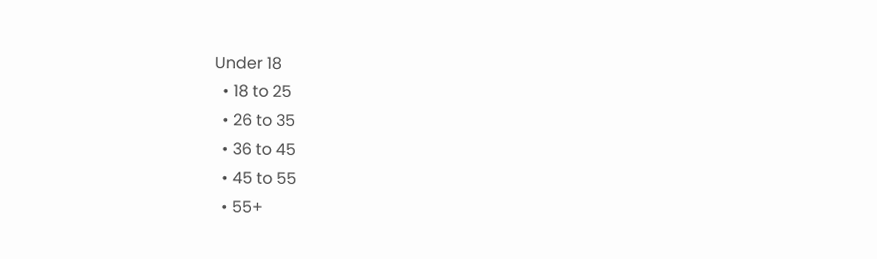Under 18
  • 18 to 25
  • 26 to 35
  • 36 to 45
  • 45 to 55
  • 55+